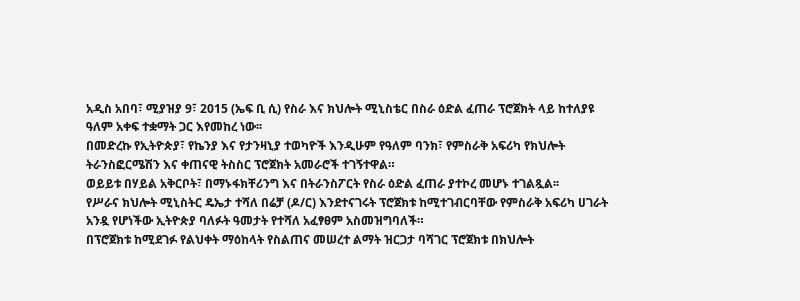አዲስ አበባ፣ ሚያዝያ 9፣ 2015 (ኤፍ ቢ ሲ) የስራ እና ክህሎት ሚኒስቴር በስራ ዕድል ፈጠራ ፕሮጀክት ላይ ከተለያዩ ዓለም አቀፍ ተቋማት ጋር እየመከረ ነው፡፡
በመድረኩ የኢትዮጵያ፣ የኬንያ እና የታንዛኒያ ተወካዮች እንዲሁም የዓለም ባንክ፣ የምስራቅ አፍሪካ የክህሎት ትራንስፎርሜሽን እና ቀጠናዊ ትስስር ፕሮጀክት አመራሮች ተገኝተዋል።
ወይይቱ በሃይል አቅርቦት፣ በማኑፋክቸሪንግ እና በትራንስፖርት የስራ ዕድል ፈጠራ ያተኮረ መሆኑ ተገልጿል፡፡
የሥራና ክህሎት ሚኒስትር ዴኤታ ተሻለ በሬቻ (ዶ/ር) እንደተናገሩት ፕሮጀክቱ ከሚተገብርባቸው የምስራቅ አፍሪካ ሀገራት አንዷ የሆነችው ኢትዮጵያ ባለፉት ዓመታት የተሻለ አፈፃፀም አስመዝግባለች።
በፕሮጀክቱ ከሚደገፉ የልህቀት ማዕከላት የስልጠና መሠረተ ልማት ዝርጋታ ባሻገር ፕሮጀክቱ በክህሎት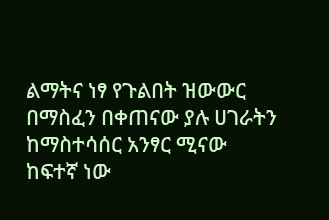ልማትና ነፃ የጉልበት ዝውውር በማስፈን በቀጠናው ያሉ ሀገራትን ከማስተሳሰር አንፃር ሚናው ከፍተኛ ነው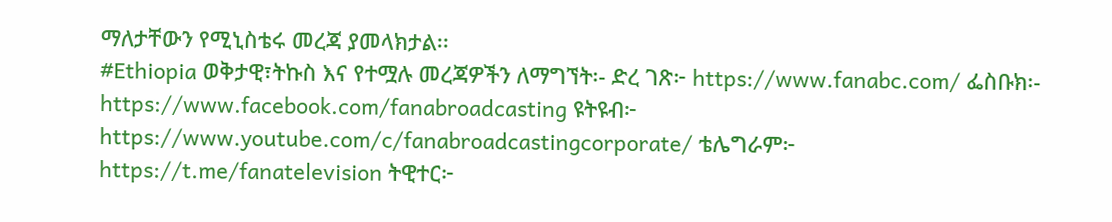ማለታቸውን የሚኒስቴሩ መረጃ ያመላክታል፡፡
#Ethiopia ወቅታዊ፣ትኩስ እና የተሟሉ መረጃዎችን ለማግኘት፡- ድረ ገጽ፦ https://www.fanabc.com/ ፌስቡክ፡- https://www.facebook.com/fanabroadcasting ዩትዩብ፦ https://www.youtube.com/c/fanabroadcastingcorporate/ ቴሌግራም፦ https://t.me/fanatelevision ትዊተር፦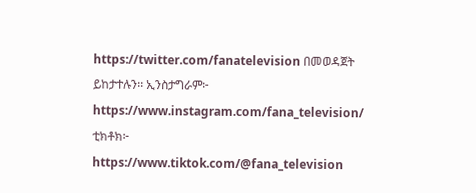https://twitter.com/fanatelevision በመወዳጀት ይከታተሉን፡፡ ኢንስታግራም፦ https://www.instagram.com/fana_television/ ቲክቶክ፦ https://www.tiktok.com/@fana_television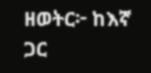ዘወትር፦ ከእኛ ጋር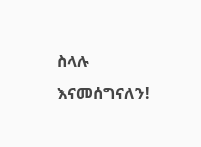ስላሉ እናመሰግናለን!